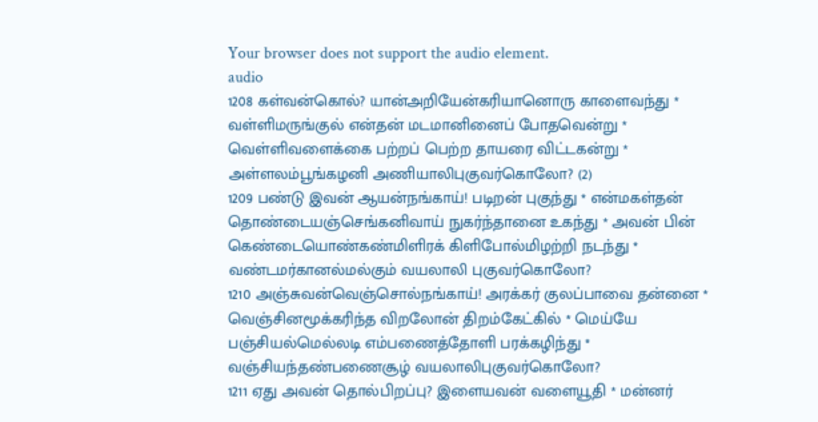Your browser does not support the audio element.
audio
1208 கள்வன்கொல்? யான்அறியேன்கரியானொரு காளைவந்து *
வள்ளிமருங்குல் என்தன் மடமானினைப் போதவென்று *
வெள்ளிவளைக்கை பற்றப் பெற்ற தாயரை விட்டகன்று *
அள்ளலம்பூங்கழனி அணியாலிபுகுவர்கொலோ? (2)
1209 பண்டு இவன் ஆயன்நங்காய்! படிறன் புகுந்து * என்மகள்தன்
தொண்டையஞ்செங்கனிவாய் நுகர்ந்தானை உகந்து * அவன் பின்
கெண்டையொண்கண்மிளிரக் கிளிபோல்மிழற்றி நடந்து *
வண்டமர்கானல்மல்கும் வயலாலி புகுவர்கொலோ?
1210 அஞ்சுவன்வெஞ்சொல்நங்காய்! அரக்கர் குலப்பாவை தன்னை *
வெஞ்சினமூக்கரிந்த விறலோன் திறம்கேட்கில் * மெய்யே
பஞ்சியல்மெல்லடி எம்பணைத்தோளி பரக்கழிந்து *
வஞ்சியந்தண்பணைசூழ் வயலாலிபுகுவர்கொலோ?
1211 ஏது அவன் தொல்பிறப்பு? இளையவன் வளையூதி * மன்னர்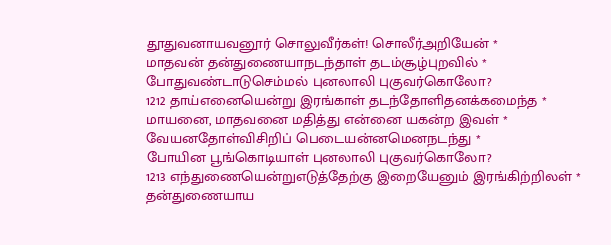தூதுவனாயவனூர் சொலுவீர்கள்! சொலீர்அறியேன் *
மாதவன் தன்துணையாநடந்தாள் தடம்சூழ்புறவில் *
போதுவண்டாடுசெம்மல் புனலாலி புகுவர்கொலோ?
1212 தாய்எனையென்று இரங்காள் தடந்தோளிதனக்கமைந்த *
மாயனை, மாதவனை மதித்து என்னை யகன்ற இவள் *
வேயனதோள்விசிறிப் பெடையன்னமெனநடந்து *
போயின பூங்கொடியாள் புனலாலி புகுவர்கொலோ?
1213 எந்துணையென்றுஎடுத்தேற்கு இறையேனும் இரங்கிற்றிலள் *
தன்துணையாய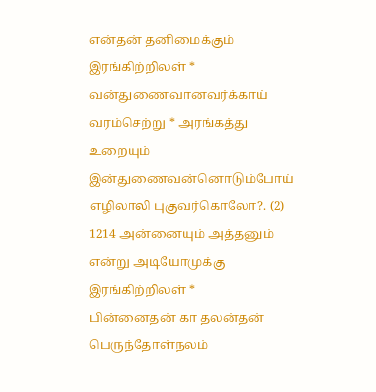என்தன் தனிமைக்கும் இரங்கிற்றிலள் *
வன்துணைவானவர்க்காய் வரம்செற்று * அரங்கத்து உறையும்
இன்துணைவன்னொடும்போய் எழிலாலி புகுவர்கொலோ?. (2)
1214 அன்னையும் அத்தனும் என்று அடியோமுக்கு இரங்கிற்றிலள் *
பின்னைதன் கா தலன்தன் பெருந்தோள்நலம்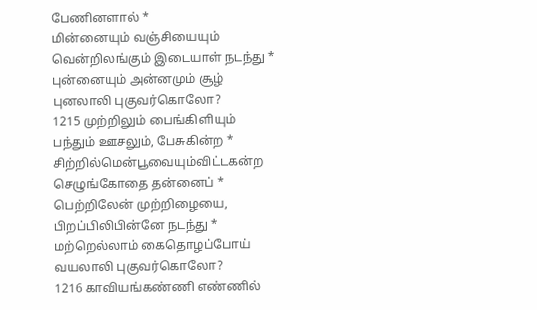பேணினளால் *
மின்னையும் வஞ்சியையும் வென்றிலங்கும் இடையாள் நடந்து *
புன்னையும் அன்னமும் சூழ் புனலாலி புகுவர்கொலோ?
1215 முற்றிலும் பைங்கிளியும் பந்தும் ஊசலும், பேசுகின்ற *
சிற்றில்மென்பூவையும்விட்டகன்ற செழுங்கோதை தன்னைப் *
பெற்றிலேன் முற்றிழையை, பிறப்பிலிபின்னே நடந்து *
மற்றெல்லாம் கைதொழப்போய் வயலாலி புகுவர்கொலோ?
1216 காவியங்கண்ணி எண்ணில்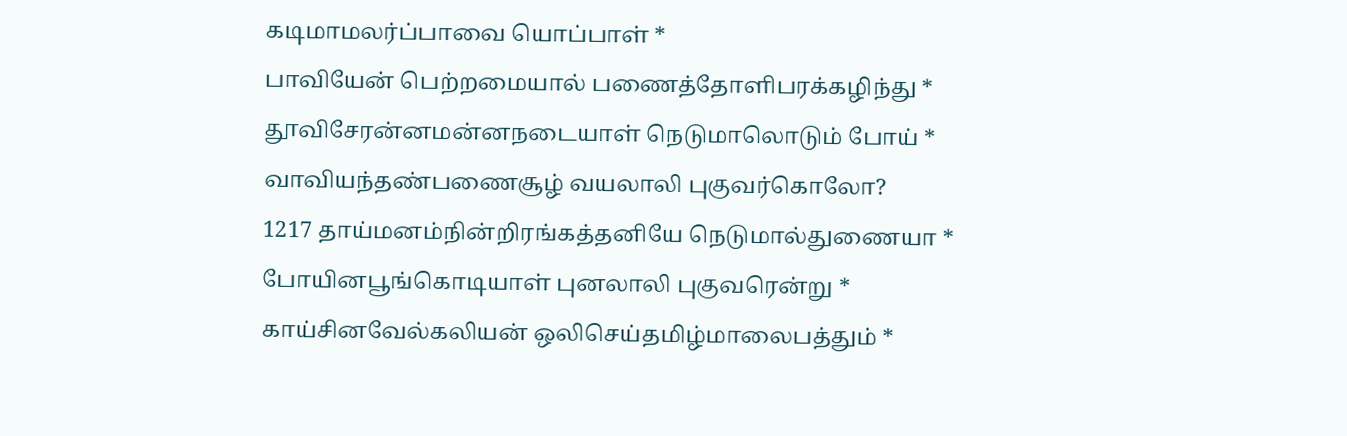கடிமாமலர்ப்பாவை யொப்பாள் *
பாவியேன் பெற்றமையால் பணைத்தோளிபரக்கழிந்து *
தூவிசேரன்னமன்னநடையாள் நெடுமாலொடும் போய் *
வாவியந்தண்பணைசூழ் வயலாலி புகுவர்கொலோ?
1217 தாய்மனம்நின்றிரங்கத்தனியே நெடுமால்துணையா *
போயினபூங்கொடியாள் புனலாலி புகுவரென்று *
காய்சினவேல்கலியன் ஒலிசெய்தமிழ்மாலைபத்தும் *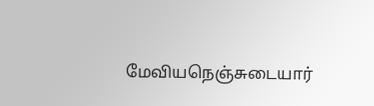மேவியநெஞ்சுடையார்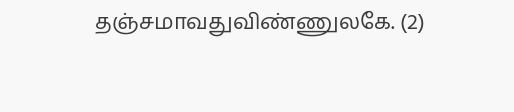தஞ்சமாவதுவிண்ணுலகே. (2)